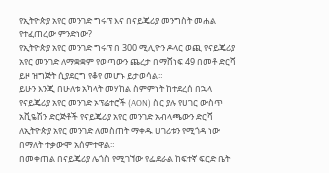የኢትዮጵያ አየር መንገድ ግሩፕ እና በናይጄሪያ መንግስት መሐል የተፈጠረው ምንድነው?
የኢትዮጵያ አየር መንገድ ግሩፕ በ 300 ሚሊዮን ዶላር ወጪ የናይጄሪያ አየር መንገድ ለማቋቋም የወጣውን ጨረታ በማሸነፍ 49 በመቶ ድርሻ ይዞ ዝግጅት ሲያደርግ የቆየ መሆኑ ይታወሳል።
ይሁን እንጂ በሁለቱ አካላት መሃከል ስምምነት ከተደረሰ በኋላ የናይጄሪያ አየር መንገድ ኦፕሬተሮች (AON) ስር ያሉ የሀገር ውስጥ አቪዬሽን ድርጅቶች የናይጄሪያ አየር መንገድ አብላጫውን ድርሻ ለኢትዮጵያ አየር መንገድ ለመስጠት ማቀዱ ሀገሪቱን የሚጎዳ ነው በማለት ተቃውሞ አሰምተዋል።
በመቀጠል በናይጄሪያ ሌጎስ የሚገኘው የፌደራል ከፍተኛ ፍርድ ቤት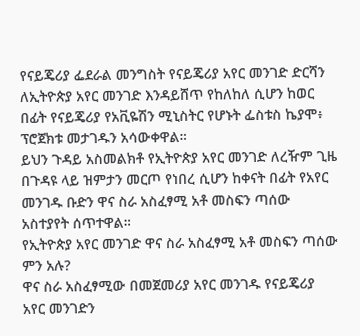የናይጄሪያ ፌደራል መንግስት የናይጄሪያ አየር መንገድ ድርሻን ለኢትዮጵያ አየር መንገድ እንዳይሸጥ የከለከለ ሲሆን ከወር በፊት የናይጄሪያ የአቪዬሽን ሚኒስትር የሆኑት ፌስቱስ ኬያሞ፥ ፕሮጀክቱ መታገዱን አሳውቀዋል።
ይህን ጉዳይ አስመልክቶ የኢትዮጵያ አየር መንገድ ለረዥም ጊዜ በጉዳዩ ላይ ዝምታን መርጦ የነበረ ሲሆን ከቀናት በፊት የአየር መንገዱ ቡድን ዋና ስራ አስፈፃሚ አቶ መስፍን ጣሰው አስተያየት ሰጥተዋል።
የኢትዮጵያ አየር መንገድ ዋና ስራ አስፈፃሚ አቶ መስፍን ጣሰው ምን አሉ?
ዋና ስራ አስፈፃሚው በመጀመሪያ አየር መንገዱ የናይጄሪያ አየር መንገድን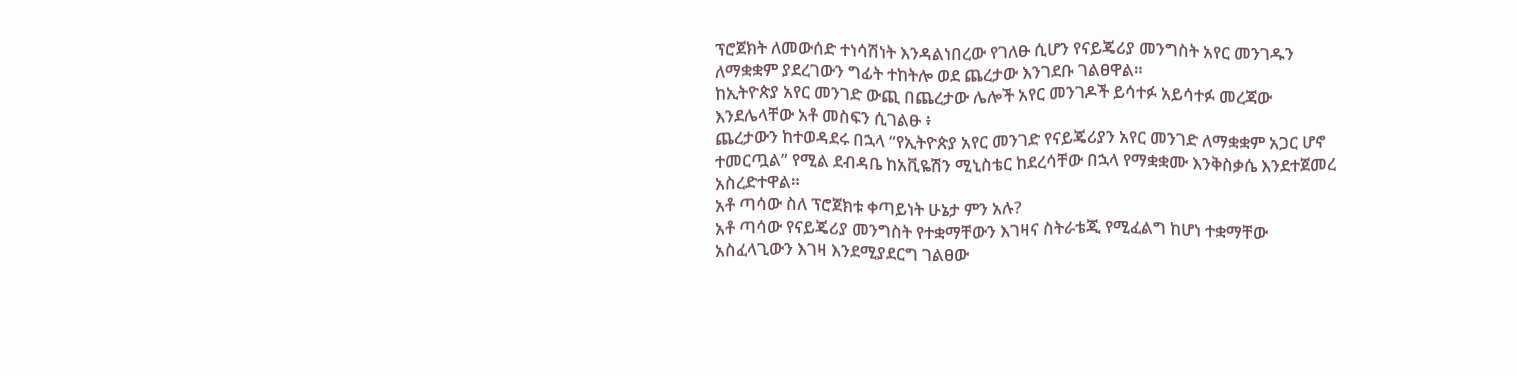ፕሮጀክት ለመውሰድ ተነሳሽነት እንዳልነበረው የገለፁ ሲሆን የናይጄሪያ መንግስት አየር መንገዱን ለማቋቋም ያደረገውን ግፊት ተከትሎ ወደ ጨረታው እንገደቡ ገልፀዋል።
ከኢትዮጵያ አየር መንገድ ውጪ በጨረታው ሌሎች አየር መንገዶች ይሳተፉ አይሳተፉ መረጃው እንደሌላቸው አቶ መስፍን ሲገልፁ ፥
ጨረታውን ከተወዳደሩ በኋላ “የኢትዮጵያ አየር መንገድ የናይጄሪያን አየር መንገድ ለማቋቋም አጋር ሆኖ ተመርጧል” የሚል ደብዳቤ ከአቪዬሽን ሚኒስቴር ከደረሳቸው በኋላ የማቋቋሙ እንቅስቃሴ እንደተጀመረ አስረድተዋል።
አቶ ጣሳው ስለ ፕሮጀክቱ ቀጣይነት ሁኔታ ምን አሉ?
አቶ ጣሳው የናይጄሪያ መንግስት የተቋማቸውን እገዛና ስትራቴጂ የሚፈልግ ከሆነ ተቋማቸው አስፈላጊውን እገዛ እንደሚያደርግ ገልፀው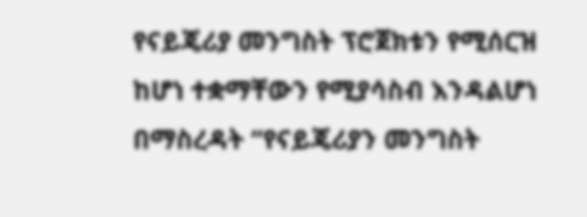የናይጄሪያ መንግስት ፕሮጀክቱን የሚሰርዝ ከሆነ ተቋማቸውን የሚያሳስብ እንዳልሆነ በማስረዳት “የናይጄሪያን መንግስት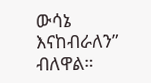ውሳኔ እናከብራለን” ብለዋል።